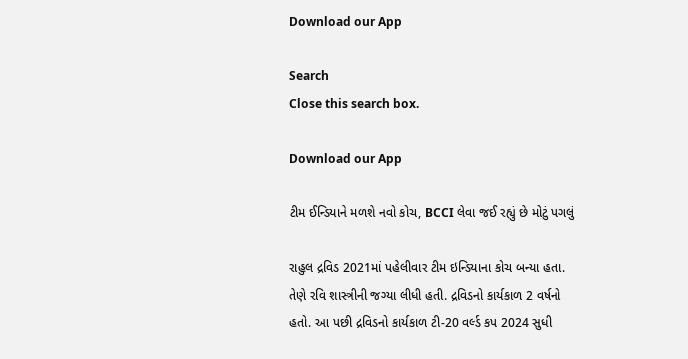Download our App

Search
Close this search box.

Download our App

ટીમ ઈન્ડિયાને મળશે નવો કોચ, BCCI લેવા જઈ રહ્યું છે મોટું પગલું

રાહુલ દ્રવિડ 2021માં પહેલીવાર ટીમ ઇન્ડિયાના કોચ બન્યા હતા. તેણે રવિ શાસ્ત્રીની જગ્યા લીધી હતી. દ્રવિડનો કાર્યકાળ 2 વર્ષનો હતો. આ પછી દ્રવિડનો કાર્યકાળ ટી-20 વર્લ્ડ કપ 2024 સુધી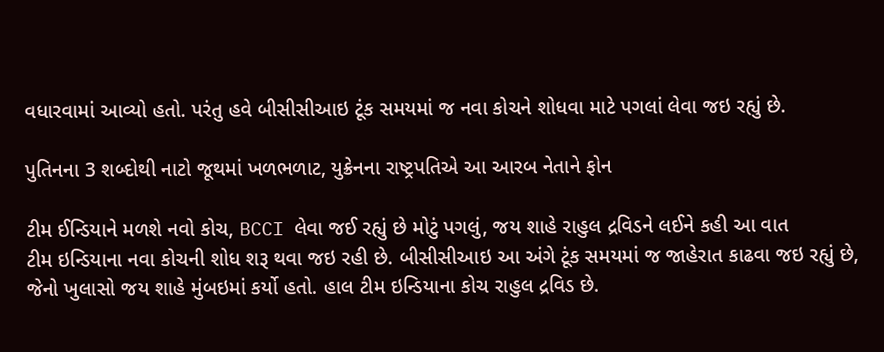વધારવામાં આવ્યો હતો. પરંતુ હવે બીસીસીઆઇ ટૂંક સમયમાં જ નવા કોચને શોધવા માટે પગલાં લેવા જઇ રહ્યું છે.

પુતિનના 3 શબ્દોથી નાટો જૂથમાં ખળભળાટ, યુક્રેનના રાષ્ટ્રપતિએ આ આરબ નેતાને ફોન

ટીમ ઈન્ડિયાને મળશે નવો કોચ, BCCI લેવા જઈ રહ્યું છે મોટું પગલું, જય શાહે રાહુલ દ્રવિડને લઈને કહી આ વાત
ટીમ ઇન્ડિયાના નવા કોચની શોધ શરૂ થવા જઇ રહી છે. બીસીસીઆઇ આ અંગે ટૂંક સમયમાં જ જાહેરાત કાઢવા જઇ રહ્યું છે, જેનો ખુલાસો જય શાહે મુંબઇમાં કર્યો હતો. હાલ ટીમ ઇન્ડિયાના કોચ રાહુલ દ્રવિડ છે.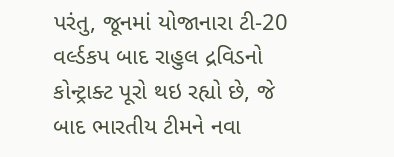પરંતુ, જૂનમાં યોજાનારા ટી-20 વર્લ્ડકપ બાદ રાહુલ દ્રવિડનો કોન્ટ્રાક્ટ પૂરો થઇ રહ્યો છે, જે બાદ ભારતીય ટીમને નવા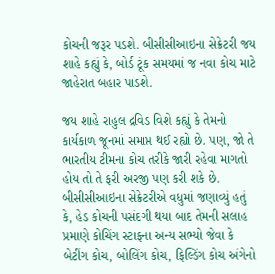કોચની જરૂર પડશે. બીસીસીઆઇના સેક્રેટરી જય શાહે કહ્યું કે, બોર્ડ ટૂંક સમયમાં જ નવા કોચ માટે જાહેરાત બહાર પાડશે.

જય શાહે રાહુલ દ્રવિડ વિશે કહ્યું કે તેમનો કાર્યકાળ જૂનમાં સમાપ્ત થઈ રહ્યો છે. પણ, જો તે ભારતીય ટીમના કોચ તરીકે જારી રહેવા માગતો હોય તો તે ફરી અરજી પણ કરી શકે છે. બીસીસીઆઇના સેક્રેટરીએ વધુમાં જણાવ્યું હતું કે, હેડ કોચની પસંદગી થયા બાદ તેમની સલાહ પ્રમાણે કોચિંગ સ્ટાફના અન્ય સભ્યો જેવા કે બેટીંગ કોચ, બોલિંગ કોચ, ફિલ્ડિંગ કોચ અંગેનો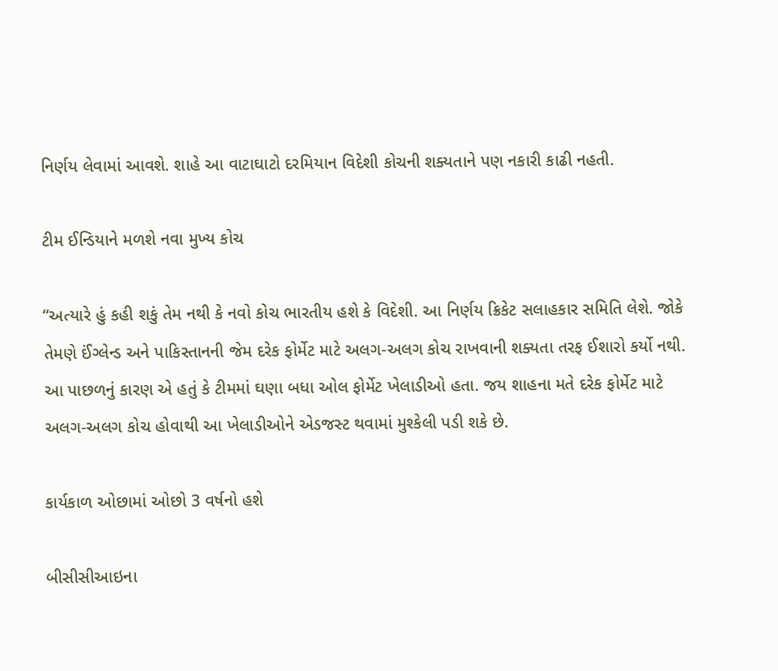નિર્ણય લેવામાં આવશે. શાહે આ વાટાઘાટો દરમિયાન વિદેશી કોચની શક્યતાને પણ નકારી કાઢી નહતી.

ટીમ ઈન્ડિયાને મળશે નવા મુખ્ય કોચ

“અત્યારે હું કહી શકું તેમ નથી કે નવો કોચ ભારતીય હશે કે વિદેશી. આ નિર્ણય ક્રિકેટ સલાહકાર સમિતિ લેશે. જોકે તેમણે ઈંગ્લેન્ડ અને પાકિસ્તાનની જેમ દરેક ફોર્મેટ માટે અલગ-અલગ કોચ રાખવાની શક્યતા તરફ ઈશારો કર્યો નથી. આ પાછળનું કારણ એ હતું કે ટીમમાં ઘણા બધા ઓલ ફોર્મેટ ખેલાડીઓ હતા. જય શાહના મતે દરેક ફોર્મેટ માટે અલગ-અલગ કોચ હોવાથી આ ખેલાડીઓને એડજસ્ટ થવામાં મુશ્કેલી પડી શકે છે.

કાર્યકાળ ઓછામાં ઓછો 3 વર્ષનો હશે

બીસીસીઆઇના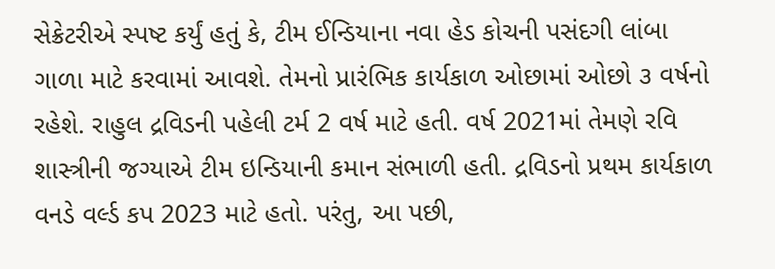સેક્રેટરીએ સ્પષ્ટ કર્યું હતું કે, ટીમ ઈન્ડિયાના નવા હેડ કોચની પસંદગી લાંબા ગાળા માટે કરવામાં આવશે. તેમનો પ્રારંભિક કાર્યકાળ ઓછામાં ઓછો ૩ વર્ષનો રહેશે. રાહુલ દ્રવિડની પહેલી ટર્મ 2 વર્ષ માટે હતી. વર્ષ 2021માં તેમણે રવિ શાસ્ત્રીની જગ્યાએ ટીમ ઇન્ડિયાની કમાન સંભાળી હતી. દ્રવિડનો પ્રથમ કાર્યકાળ વનડે વર્લ્ડ કપ 2023 માટે હતો. પરંતુ, આ પછી,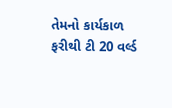તેમનો કાર્યકાળ ફરીથી ટી 20 વર્લ્ડ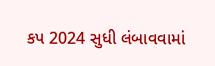કપ 2024 સુધી લંબાવવામાં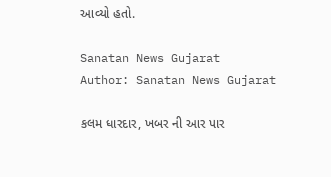આવ્યો હતો.

Sanatan News Gujarat
Author: Sanatan News Gujarat

કલમ ધારદાર, ખબર ની આર પાર